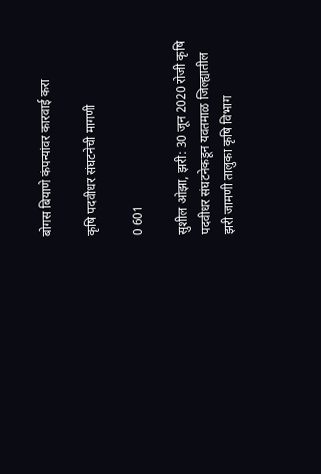बोगस बियाणे कंपन्यांवर कारवाई करा

कृषि पदवीधर संघटनेची मागणी

0 601

सुशील ओझा, झरी: 30 जून 2020 रोजी कृषि पदवीधर संघटनेकडून यवतमाळ जिल्ह्यातील झरी जामणी तालुका कृषि विभाग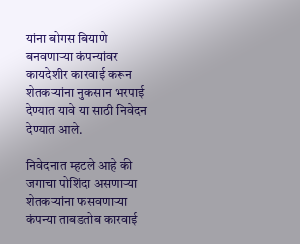यांना बोगस बियाणे बनवणाऱ्या कंपन्यांवर कायदेशीर कारवाई करून शेतकऱ्यांना नुकसान भरपाई देण्यात यावे या साठी निवेदन देण्यात आले.

निवेदनात म्हटले आहे की जगाचा पोशिंदा असणाऱ्या शेतकऱ्यांना फसवणाऱ्या कंपन्या ताबडतोब कारवाई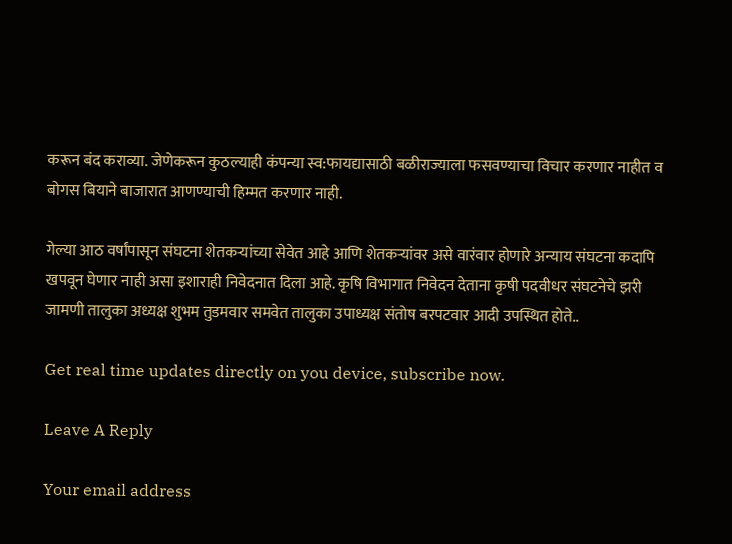करून बंद कराव्या. जेणेकरून कुठल्याही कंपन्या स्व:फायद्यासाठी बळीराज्याला फसवण्याचा विचार करणार नाहीत व बोगस बियाने बाजारात आणण्याची हिम्मत करणार नाही.

गेल्या आठ वर्षांपासून संघटना शेतकऱ्यांच्या सेवेत आहे आणि शेतकऱ्यांवर असे वारंवार होणारे अन्याय संघटना कदापि खपवून घेणार नाही असा इशाराही निवेदनात दिला आहे. कृषि विभागात निवेदन देताना कृषी पदवीधर संघटनेचे झरी जामणी तालुका अध्यक्ष शुभम तुडमवार समवेत तालुका उपाध्यक्ष संतोष बरपटवार आदी उपस्थित होते..

Get real time updates directly on you device, subscribe now.

Leave A Reply

Your email address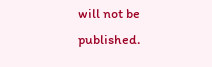will not be published.